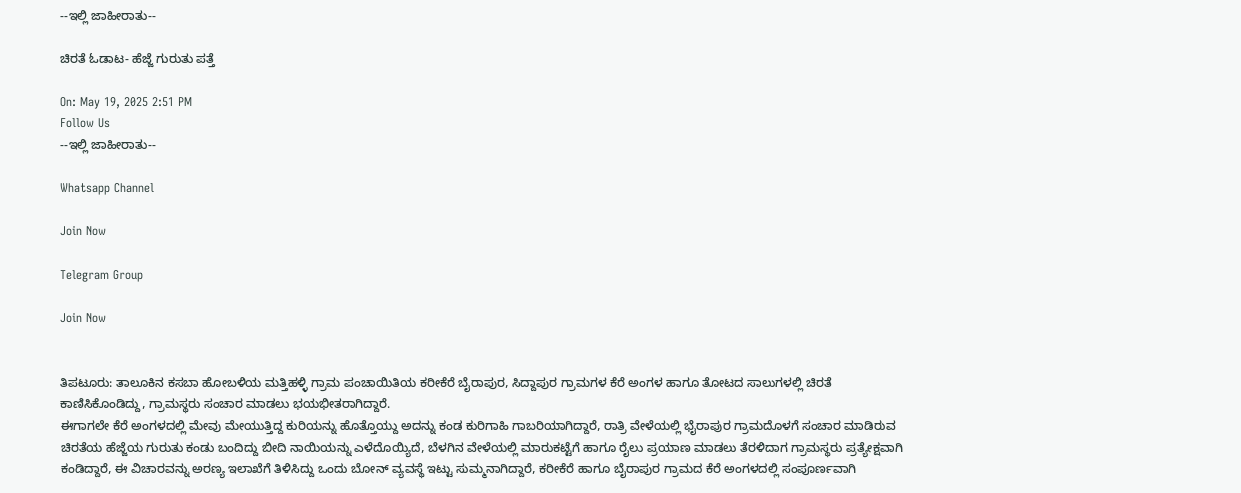--ಇಲ್ಲಿ ಜಾಹೀರಾತು--

ಚಿರತೆ ಓಡಾಟ- ಹೆಜ್ಜೆ ಗುರುತು ಪತ್ತೆ

On: May 19, 2025 2:51 PM
Follow Us
--ಇಲ್ಲಿ ಜಾಹೀರಾತು--

Whatsapp Channel

Join Now

Telegram Group

Join Now


ತಿಪಟೂರು: ತಾಲೂಕಿನ ಕಸಬಾ ಹೋಬಳಿಯ ಮತ್ತಿಹಳ್ಳಿ ಗ್ರಾಮ ಪಂಚಾಯಿತಿಯ ಕರೀಕೆರೆ ಬೈರಾಪುರ, ಸಿದ್ದಾಪುರ ಗ್ರಾಮಗಳ ಕೆರೆ ಅಂಗಳ ಹಾಗೂ ತೋಟದ ಸಾಲುಗಳಲ್ಲಿ ಚಿರತೆ ಕಾಣಿಸಿಕೊಂಡಿದ್ದು, ಗ್ರಾಮಸ್ಥರು ಸಂಚಾರ ಮಾಡಲು ಭಯಭೀತರಾಗಿದ್ದಾರೆ.
ಈಗಾಗಲೇ ಕೆರೆ ಅಂಗಳದಲ್ಲಿ ಮೇವು ಮೇಯುತ್ತಿದ್ದ ಕುರಿಯನ್ನು ಹೊತ್ತೊಯ್ದು ಅದನ್ನು ಕಂಡ ಕುರಿಗಾಹಿ ಗಾಬರಿಯಾಗಿದ್ದಾರೆ, ರಾತ್ರಿ ವೇಳೆಯಲ್ಲಿ ಭೈರಾಪುರ ಗ್ರಾಮದೊಳಗೆ ಸಂಚಾರ ಮಾಡಿರುವ ಚಿರತೆಯ ಹೆಜ್ಜೆಯ ಗುರುತು ಕಂಡು ಬಂದಿದ್ದು ಬೀದಿ ನಾಯಿಯನ್ನು ಎಳೆದೊಯ್ಯಿದೆ, ಬೆಳಗಿನ ವೇಳೆಯಲ್ಲಿ ಮಾರುಕಟ್ಟೆಗೆ ಹಾಗೂ ರೈಲು ಪ್ರಯಾಣ ಮಾಡಲು ತೆರಳಿದಾಗ ಗ್ರಾಮಸ್ಥರು ಪ್ರತ್ಯೇಕ್ಷವಾಗಿ ಕಂಡಿದ್ದಾರೆ, ಈ ವಿಚಾರವನ್ನು ಅರಣ್ಯ ಇಲಾಖೆಗೆ ತಿಳಿಸಿದ್ದು ಒಂದು ಬೋನ್ ವ್ಯವಸ್ಥೆ ಇಟ್ಟು ಸುಮ್ಮನಾಗಿದ್ದಾರೆ, ಕರೀಕೆರೆ ಹಾಗೂ ಬೈರಾಪುರ ಗ್ರಾಮದ ಕೆರೆ ಅಂಗಳದಲ್ಲಿ ಸಂಪೂರ್ಣವಾಗಿ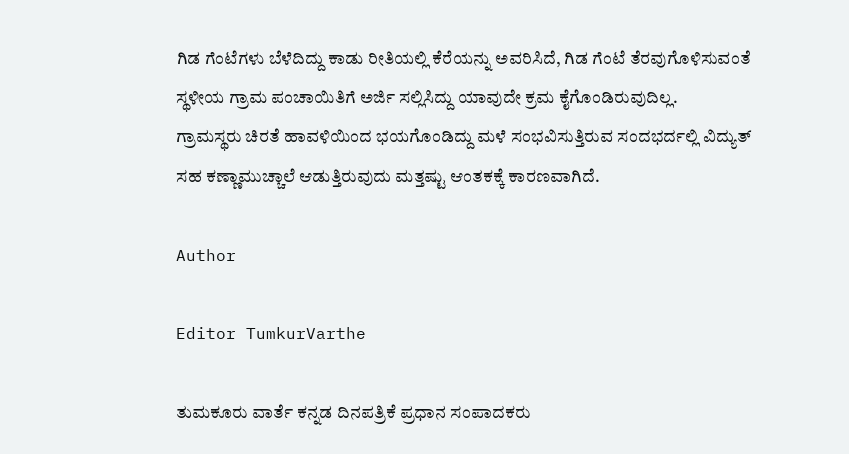ಗಿಡ ಗೆಂಟೆಗಳು ಬೆಳೆದಿದ್ದು ಕಾಡು ರೀತಿಯಲ್ಲಿ ಕೆರೆಯನ್ನು ಅವರಿಸಿದೆ, ಗಿಡ ಗೆಂಟೆ ತೆರವುಗೊಳಿಸುವಂತೆ ಸ್ಥಳೀಯ ಗ್ರಾಮ ಪಂಚಾಯಿತಿಗೆ ಅರ್ಜಿ ಸಲ್ಲಿಸಿದ್ದು ಯಾವುದೇ ಕ್ರಮ ಕೈಗೊಂಡಿರುವುದಿಲ್ಲ.
ಗ್ರಾಮಸ್ಥರು ಚಿರತೆ ಹಾವಳಿಯಿಂದ ಭಯಗೊಂಡಿದ್ದು ಮಳೆ ಸಂಭವಿಸುತ್ತಿರುವ ಸಂದಭರ್ದಲ್ಲಿ ವಿದ್ಯುತ್ ಸಹ ಕಣ್ಣಾಮುಚ್ಚಾಲೆ ಆಡುತ್ತಿರುವುದು ಮತ್ತಷ್ಟು ಆಂತಕಕ್ಕೆ ಕಾರಣವಾಗಿದೆ.

Author

Editor TumkurVarthe

ತುಮಕೂರು ವಾರ್ತೆ ಕನ್ನಡ ದಿನಪತ್ರಿಕೆ ಪ್ರಧಾನ ಸಂಪಾದಕರು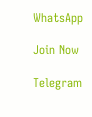WhatsApp

Join Now

Telegram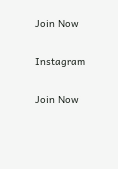Join Now

Instagram

Join Now